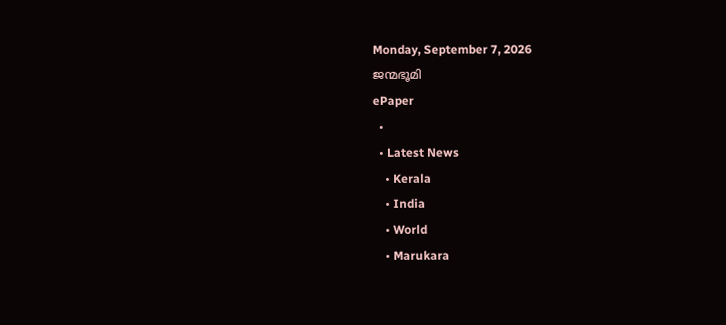Monday, September 7, 2026
ജന്മഭൂമി
ePaper
  •
  • Latest News
    • Kerala
    • India
    • World
    • Marukara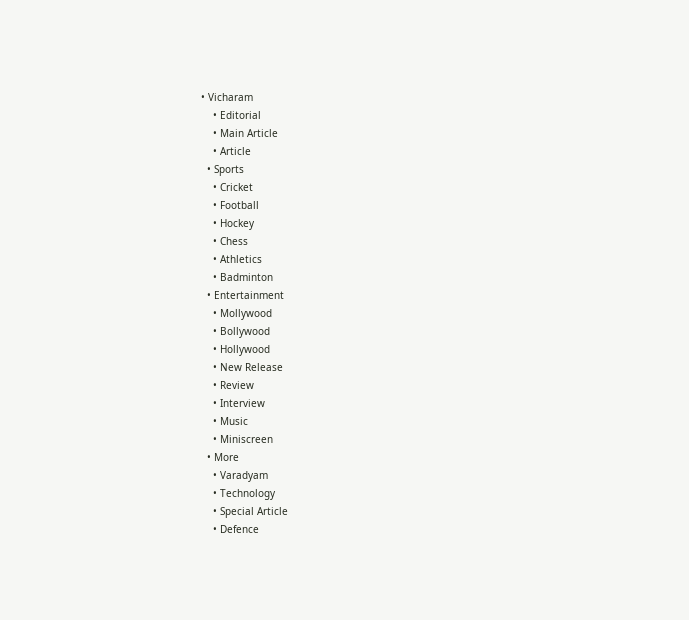• Vicharam
    • Editorial
    • Main Article
    • Article
  • Sports
    • Cricket
    • Football
    • Hockey
    • Chess
    • Athletics
    • Badminton
  • Entertainment
    • Mollywood
    • Bollywood
    • Hollywood
    • New Release
    • Review
    • Interview
    • Music
    • Miniscreen
  • More
    • Varadyam
    • Technology
    • Special Article
    • Defence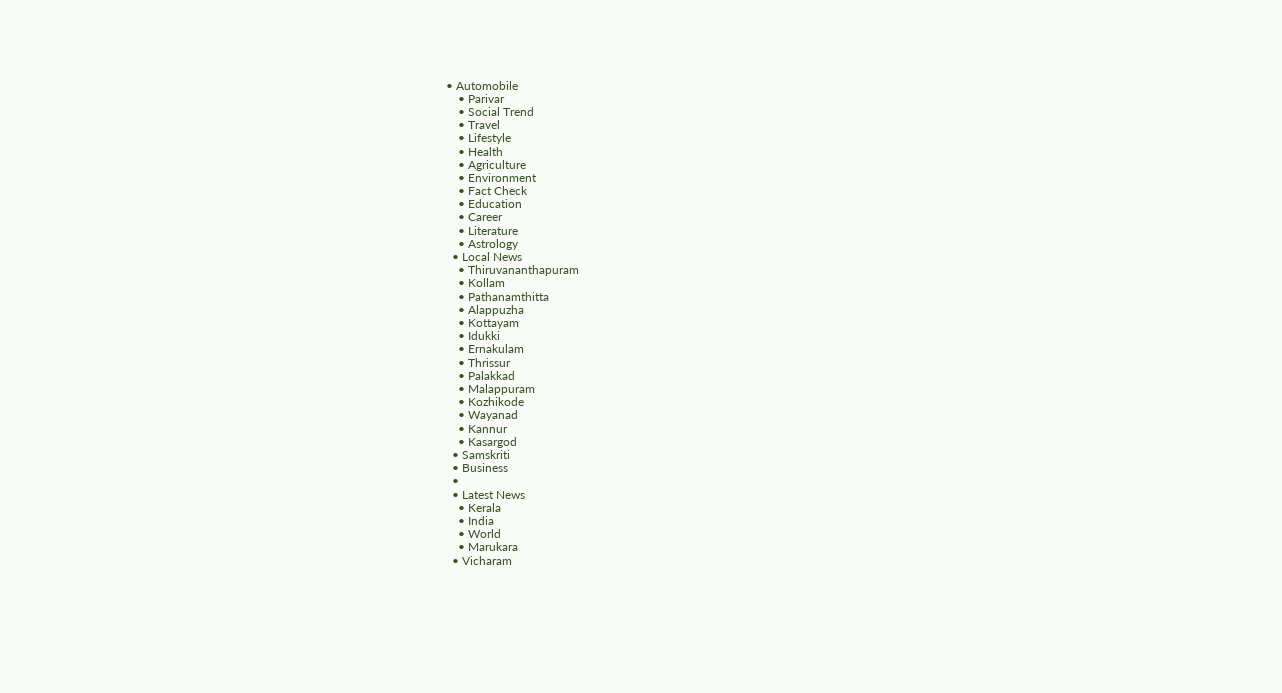• Automobile
    • Parivar
    • Social Trend
    • Travel
    • Lifestyle
    • Health
    • Agriculture
    • Environment
    • Fact Check
    • Education
    • Career
    • Literature
    • Astrology
  • Local News
    • Thiruvananthapuram
    • Kollam
    • Pathanamthitta
    • Alappuzha
    • Kottayam
    • Idukki
    • Ernakulam
    • Thrissur
    • Palakkad
    • Malappuram
    • Kozhikode
    • Wayanad
    • Kannur
    • Kasargod
  • Samskriti
  • Business
  •
  • Latest News
    • Kerala
    • India
    • World
    • Marukara
  • Vicharam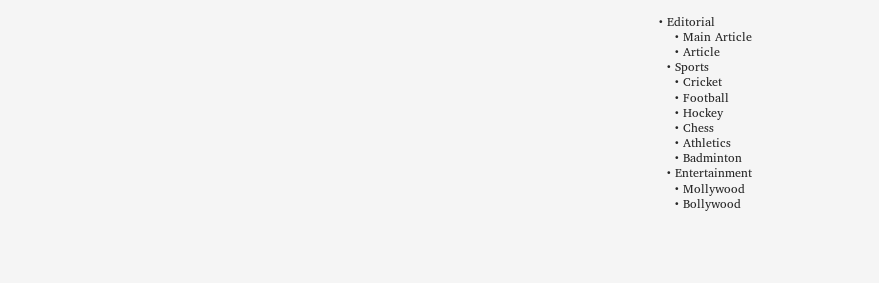• Editorial
    • Main Article
    • Article
  • Sports
    • Cricket
    • Football
    • Hockey
    • Chess
    • Athletics
    • Badminton
  • Entertainment
    • Mollywood
    • Bollywood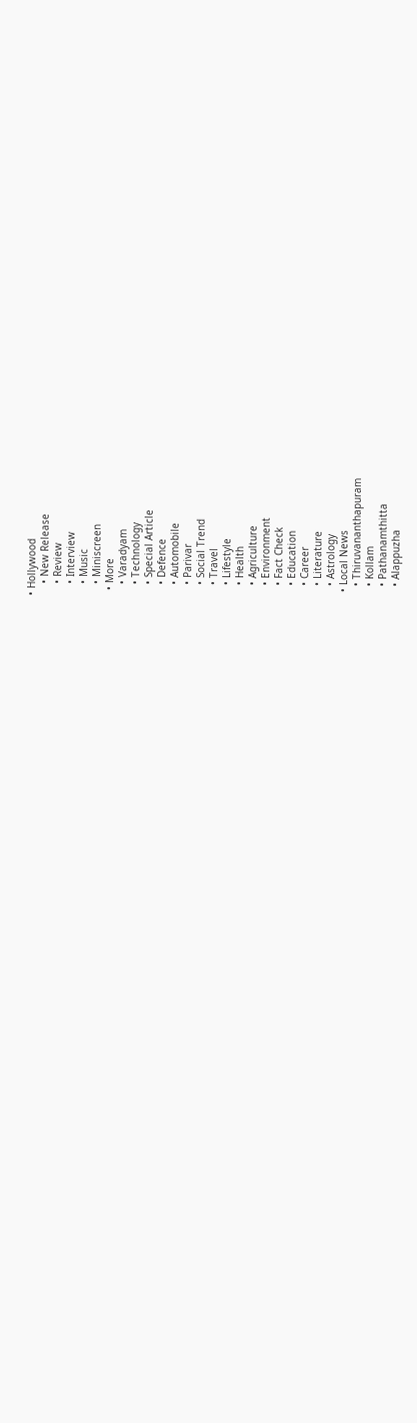• Hollywood
    • New Release
    • Review
    • Interview
    • Music
    • Miniscreen
  • More
    • Varadyam
    • Technology
    • Special Article
    • Defence
    • Automobile
    • Parivar
    • Social Trend
    • Travel
    • Lifestyle
    • Health
    • Agriculture
    • Environment
    • Fact Check
    • Education
    • Career
    • Literature
    • Astrology
  • Local News
    • Thiruvananthapuram
    • Kollam
    • Pathanamthitta
    • Alappuzha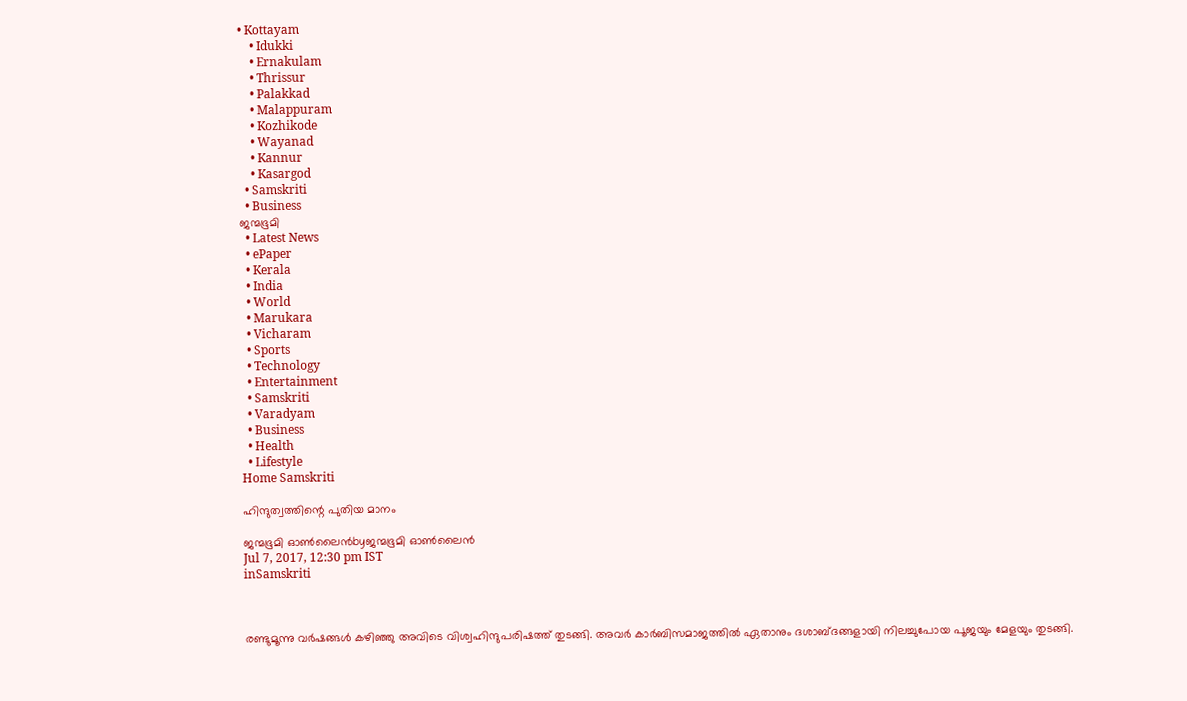• Kottayam
    • Idukki
    • Ernakulam
    • Thrissur
    • Palakkad
    • Malappuram
    • Kozhikode
    • Wayanad
    • Kannur
    • Kasargod
  • Samskriti
  • Business
ജന്മഭൂമി
  • Latest News
  • ePaper
  • Kerala
  • India
  • World
  • Marukara
  • Vicharam
  • Sports
  • Technology
  • Entertainment
  • Samskriti
  • Varadyam
  • Business
  • Health
  • Lifestyle
Home Samskriti

ഹിന്ദുത്വത്തിന്റെ പുതിയ മാനം

ജന്മഭൂമി ഓണ്‍ലൈന്‍byജന്മഭൂമി ഓണ്‍ലൈന്‍
Jul 7, 2017, 12:30 pm IST
inSamskriti



രണ്ടുമൂന്നു വര്‍ഷങ്ങള്‍ കഴിഞ്ഞു അവിടെ വിശ്വഹിന്ദുപരിഷത്ത് തുടങ്ങി. അവര്‍ കാര്‍ബിസമാജത്തില്‍ ഏതാനും ദശാബ്ദങ്ങളായി നിലച്ചുപോയ പൂജയും മേളയും തുടങ്ങി.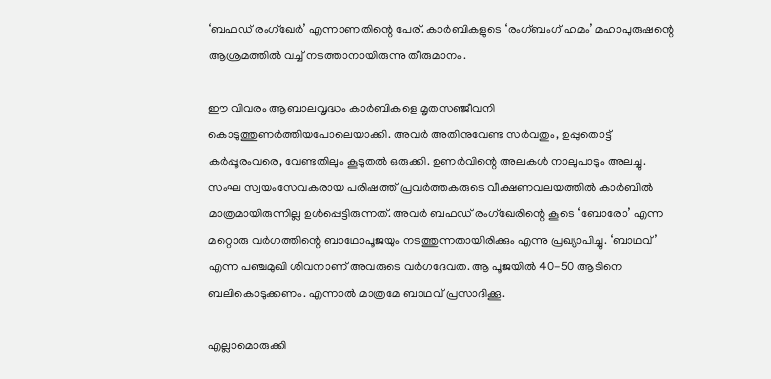‘ബഫഡ് രംഗ്‌ഖേര്‍’ എന്നാണതിന്റെ പേര്. കാര്‍ബികളുടെ ‘രംഗ്ബംഗ് ഹമം’ മഹാപുരുഷന്റെ ആശ്രമത്തില്‍ വച്ച് നടത്താനായിരുന്നു തീരുമാനം.

ഈ വിവരം ആബാലവൃദ്ധം കാര്‍ബികളെ മൃതസഞ്ജീവനി കൊടുത്തുണര്‍ത്തിയപോലെയാക്കി. അവര്‍ അതിനുവേണ്ട സര്‍വതും, ഉപ്പുതൊട്ട് കര്‍പ്പൂരംവരെ, വേണ്ടതിലും കൂടുതല്‍ ഒരുക്കി. ഉണര്‍വിന്റെ അലകള്‍ നാലുപാടും അലച്ചു. സംഘ സ്വയംസേവകരായ പരിഷത്ത് പ്രവര്‍ത്തകരുടെ വീക്ഷണവലയത്തില്‍ കാര്‍ബില്‍ മാത്രമായിരുന്നില്ല ഉള്‍പ്പെട്ടിരുന്നത്. അവര്‍ ബഫഡ് രംഗ്‌ഖേരിന്റെ കൂടെ ‘ബോരോ’ എന്ന മറ്റൊരു വര്‍ഗത്തിന്റെ ബാഥോപൂജയും നടത്തുന്നതായിരിക്കും എന്നു പ്രഖ്യാപിച്ചു. ‘ബാഥവ്’ എന്ന പഞ്ചമുഖി ശിവനാണ് അവരുടെ വര്‍ഗദേവത. ആ പൂജയില്‍ 40-50 ആടിനെ ബലികൊടുക്കണം. എന്നാല്‍ മാത്രമേ ബാഥവ് പ്രസാദിക്കൂ.

എല്ലാമൊരുക്കി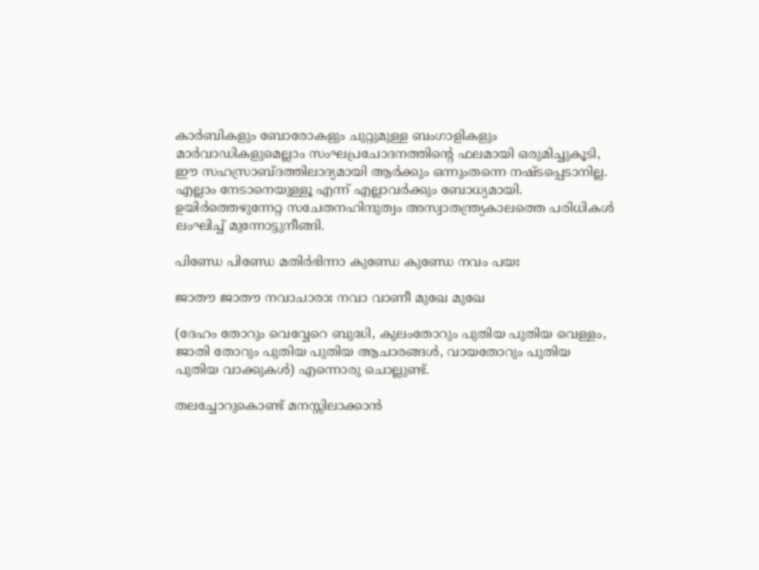കാര്‍ബികളും ബോരോകളും ചുറ്റുമുള്ള ബംഗാളികളും മാര്‍വാഡികളുമെല്ലാം സംഘപ്രചോദനത്തിന്റെ ഫലമായി ഒരുമിച്ചുകൂടി, ഈ സഹസ്രാബ്ദത്തിലാദ്യമായി ആര്‍ക്കും ഒന്നുംതന്നെ നഷ്ടപ്പെടാനില്ല. എല്ലാം നേടാനെയുള്ളൂ എന്ന് എല്ലാവര്‍ക്കും ബോധ്യമായി. ഉയിര്‍ത്തെഴുന്നേറ്റ സചേതനഹിന്ദുത്വം അസ്വാതന്ത്ര്യകാലത്തെ പരിധികള്‍ ലംഘിച്ച് മുന്നോട്ടുനീങ്ങി.

പിണ്ഡേ പിണ്ഡേ മതിര്‍ഭിന്നാ കുണ്ഡേ കുണ്ഡേ നവം പയഃ

ജാതൗ ജാതൗ നവാചാരാഃ നവാ വാണീ മുഖേ മുഖേ

(ദേഹം തോറും വെവ്വേറെ ബുദ്ധി, കുലംതോറും പുതിയ പുതിയ വെള്ളം, ജാതി തോറും പുതിയ പുതിയ ആചാരങ്ങള്‍, വായതോറും പുതിയ പുതിയ വാക്കുകള്‍) എന്നൊരു ചൊല്ലുണ്ട്.

തലച്ചോറുകൊണ്ട് മനസ്സിലാക്കാന്‍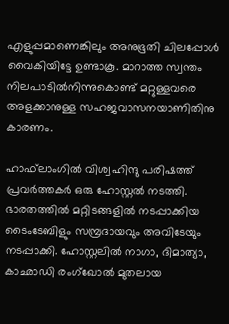എളുപ്പമാണെങ്കിലും അനുഭൂതി ചിലപ്പോള്‍ വൈകിയിട്ടേ ഉണ്ടാകൂ. മാറാത്ത സ്വന്തം നിലപാടില്‍നിന്നുകൊണ്ട് മറ്റുള്ളവരെ അളക്കാനുള്ള സഹജവാസനയാണിതിനു കാരണം.

ഹാഫ്‌ലാംഗില്‍ വിശ്വഹിന്ദു പരിഷത്ത് പ്രവര്‍ത്തകര്‍ ഒരു ഹോസ്റ്റല്‍ നടത്തി. ഭാരതത്തില്‍ മറ്റിടങ്ങളില്‍ നടപ്പാക്കിയ ടൈംടേബിളും സമ്പ്രദായവും അവിടേയും നടപ്പാക്കി. ഹോസ്റ്റലില്‍ നാഗാ, ദിമാത്യാ, കാഛാഡി രംഗ്‌ഖോല്‍ മുതലായ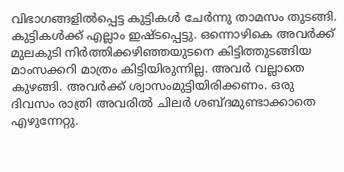വിഭാഗങ്ങളില്‍പ്പെട്ട കുട്ടികള്‍ ചേര്‍ന്നു താമസം തുടങ്ങി. കുട്ടികള്‍ക്ക് എല്ലാം ഇഷ്ടപ്പെട്ടു. ഒന്നൊഴികെ അവര്‍ക്ക് മുലകുടി നിര്‍ത്തിക്കഴിഞ്ഞയുടനെ കിട്ടിത്തുടങ്ങിയ മാംസക്കറി മാത്രം കിട്ടിയിരുന്നില്ല. അവര്‍ വല്ലാതെ കുഴങ്ങി. അവര്‍ക്ക് ശ്വാസംമുട്ടിയിരിക്കണം. ഒരു ദിവസം രാത്രി അവരില്‍ ചിലര്‍ ശബ്ദമുണ്ടാക്കാതെ എഴുന്നേറ്റു.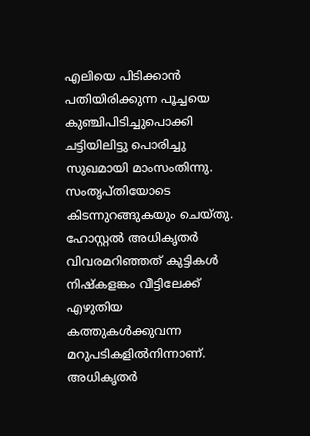എലിയെ പിടിക്കാന്‍ പതിയിരിക്കുന്ന പൂച്ചയെ കുഞ്ചിപിടിച്ചുപൊക്കി ചട്ടിയിലിട്ടു പൊരിച്ചു സുഖമായി മാംസംതിന്നു. സംതൃപ്തിയോടെ കിടന്നുറങ്ങുകയും ചെയ്തു. ഹോസ്റ്റല്‍ അധികൃതര്‍ വിവരമറിഞ്ഞത് കുട്ടികള്‍ നിഷ്‌കളങ്കം വീട്ടിലേക്ക് എഴുതിയ കത്തുകള്‍ക്കുവന്ന മറുപടികളില്‍നിന്നാണ്. അധികൃതര്‍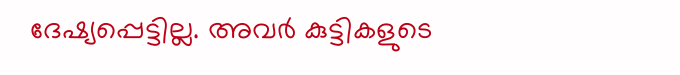ദേഷ്യപ്പെട്ടില്ല. അവര്‍ കുട്ടികളുടെ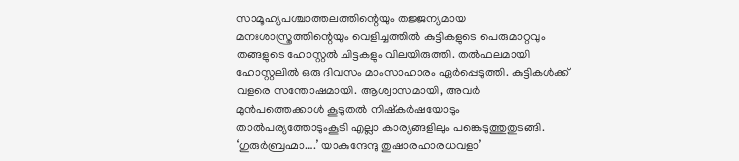സാമൂഹ്യപശ്ചാത്തലത്തിന്റെയും തജ്ജന്യമായ മനഃശാസ്ത്രത്തിന്റെയും വെളിച്ചത്തില്‍ കുട്ടികളുടെ പെരുമാറ്റവും തങ്ങളുടെ ഹോസ്റ്റല്‍ ചിട്ടകളും വിലയിരുത്തി. തല്‍ഫലമായി ഹോസ്റ്റലില്‍ ഒരു ദിവസം മാംസാഹാരം ഏര്‍പ്പെടുത്തി. കുട്ടികള്‍ക്ക് വളരെ സന്തോഷമായി. ആശ്വാസമായി, അവര്‍ മുന്‍പത്തെക്കാള്‍ കൂടുതല്‍ നിഷ്‌കര്‍ഷയോടും താല്‍പര്യത്തോടുംകൂടി എല്ലാ കാര്യങ്ങളിലും പങ്കെടുത്തുതുടങ്ങി. ‘ഗുരുര്‍ബ്രഹ്മാ….’ യാകുന്ദേന്ദു തുഷാരഹാരധവളാ’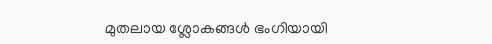മുതലായ ശ്ലോകങ്ങള്‍ ഭംഗിയായി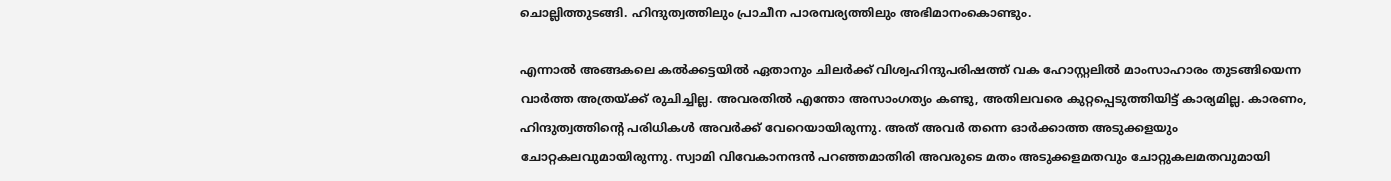ചൊല്ലിത്തുടങ്ങി. ഹിന്ദുത്വത്തിലും പ്രാചീന പാരമ്പര്യത്തിലും അഭിമാനംകൊണ്ടും.

എന്നാല്‍ അങ്ങകലെ കല്‍ക്കട്ടയില്‍ ഏതാനും ചിലര്‍ക്ക് വിശ്വഹിന്ദുപരിഷത്ത് വക ഹോസ്റ്റലില്‍ മാംസാഹാരം തുടങ്ങിയെന്ന വാര്‍ത്ത അത്രയ്‌ക്ക് രുചിച്ചില്ല. അവരതില്‍ എന്തോ അസാംഗത്യം കണ്ടു, അതിലവരെ കുറ്റപ്പെടുത്തിയിട്ട് കാര്യമില്ല. കാരണം, ഹിന്ദുത്വത്തിന്റെ പരിധികള്‍ അവര്‍ക്ക് വേറെയായിരുന്നു. അത് അവര്‍ തന്നെ ഓര്‍ക്കാത്ത അടുക്കളയും ചോറ്റകലവുമായിരുന്നു. സ്വാമി വിവേകാനന്ദന്‍ പറഞ്ഞമാതിരി അവരുടെ മതം അടുക്കളമതവും ചോറ്റുകലമതവുമായി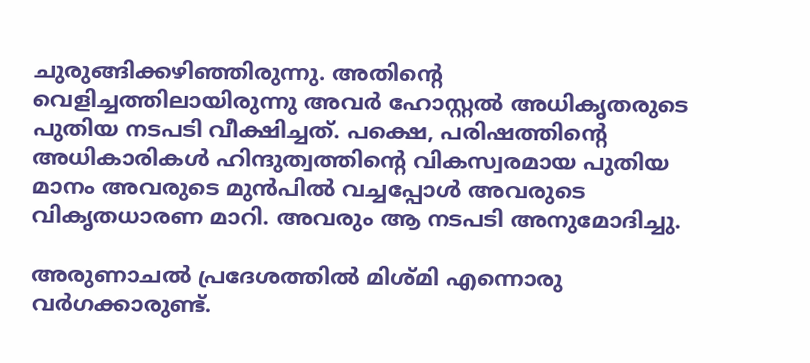ചുരുങ്ങിക്കഴിഞ്ഞിരുന്നു. അതിന്റെ വെളിച്ചത്തിലായിരുന്നു അവര്‍ ഹോസ്റ്റല്‍ അധികൃതരുടെ പുതിയ നടപടി വീക്ഷിച്ചത്. പക്ഷെ, പരിഷത്തിന്റെ അധികാരികള്‍ ഹിന്ദുത്വത്തിന്റെ വികസ്വരമായ പുതിയ മാനം അവരുടെ മുന്‍പില്‍ വച്ചപ്പോള്‍ അവരുടെ വികൃതധാരണ മാറി. അവരും ആ നടപടി അനുമോദിച്ചു.

അരുണാചല്‍ പ്രദേശത്തില്‍ മിശ്മി എന്നൊരു വര്‍ഗക്കാരുണ്ട്.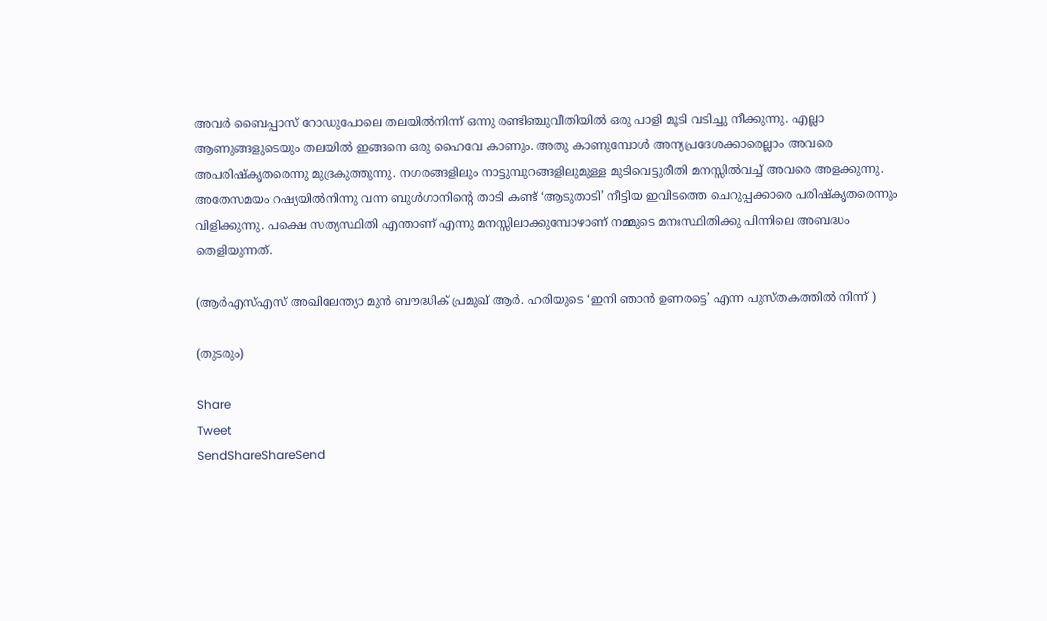അവര്‍ ബൈപ്പാസ് റോഡുപോലെ തലയില്‍നിന്ന് ഒന്നു രണ്ടിഞ്ചുവീതിയില്‍ ഒരു പാളി മൂടി വടിച്ചു നീക്കുന്നു. എല്ലാ ആണുങ്ങളുടെയും തലയില്‍ ഇങ്ങനെ ഒരു ഹൈവേ കാണും. അതു കാണുമ്പോള്‍ അന്യപ്രദേശക്കാരെല്ലാം അവരെ അപരിഷ്‌കൃതരെന്നു മുദ്രകുത്തുന്നു. നഗരങ്ങളിലും നാട്ടുമ്പുറങ്ങളിലുമുള്ള മുടിവെട്ടുരീതി മനസ്സില്‍വച്ച് അവരെ അളക്കുന്നു. അതേസമയം റഷ്യയില്‍നിന്നു വന്ന ബുള്‍ഗാനിന്റെ താടി കണ്ട് ‘ആടുതാടി’ നീട്ടിയ ഇവിടത്തെ ചെറുപ്പക്കാരെ പരിഷ്‌കൃതരെന്നും വിളിക്കുന്നു. പക്ഷെ സത്യസ്ഥിതി എന്താണ് എന്നു മനസ്സിലാക്കുമ്പോഴാണ് നമ്മുടെ മനഃസ്ഥിതിക്കു പിന്നിലെ അബദ്ധം തെളിയുന്നത്.

(ആര്‍എസ്എസ് അഖിലേന്ത്യാ മുന്‍ ബൗദ്ധിക് പ്രമുഖ് ആര്‍. ഹരിയുടെ ‘ഇനി ഞാന്‍ ഉണരട്ടെ’ എന്ന പുസ്തകത്തില്‍ നിന്ന് )

(തുടരും)

Share
Tweet
SendShareShareSend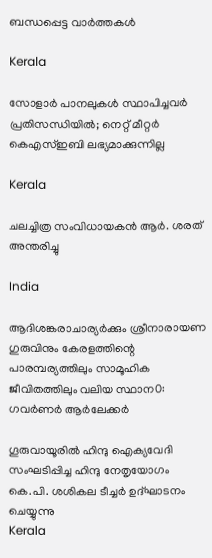ബന്ധപ്പെട്ട വാര്‍ത്തകള്‍

Kerala

സോളാര്‍ പാനലുകള്‍ സ്ഥാപിച്ചവര്‍ പ്രതിസന്ധിയില്‍; നെറ്റ് മീറ്റര്‍ കെഎസ്ഇബി ലഭ്യമാക്കുന്നില്ല

Kerala

ചലച്ചിത്ര സംവിധായകൻ ആർ. ശരത് അന്തരിച്ചു

India

ആദിശങ്കരാചാര്യർക്കും ശ്രീനാരായണ ഗുരുവിനും കേരളത്തിന്റെ പാരമ്പര്യത്തിലും സാമൂഹിക ജീവിതത്തിലും വലിയ സ്ഥാന0: ഗവർണർ ആർലേക്കർ

ഗൂരുവായൂരില്‍ ഹിന്ദു ഐക്യവേദി സംഘടിപ്പിച്ച ഹിന്ദു നേതൃയോഗം കെ.പി. ശശികല ടീച്ചര്‍ ഉദ്ഘാടനം ചെയ്യുന്നു
Kerala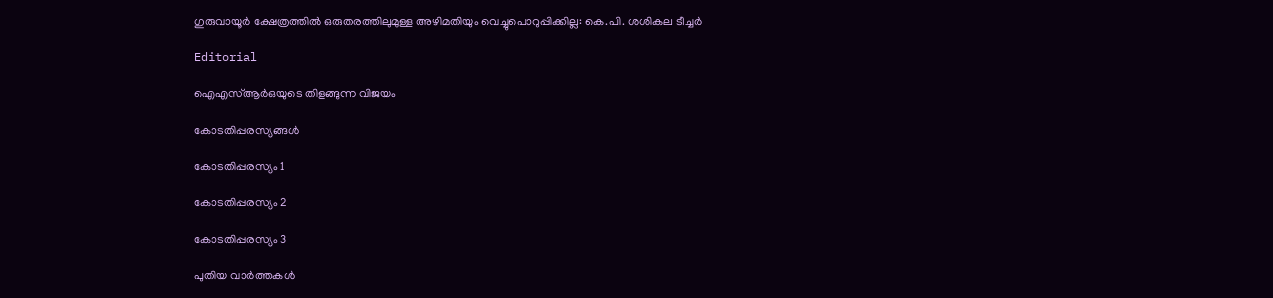ഗുരുവായൂര്‍ ക്ഷേത്രത്തില്‍ ഒരുതരത്തിലുമുള്ള അഴിമതിയും വെച്ചുപൊറുപ്പിക്കില്ല: കെ.പി. ശശികല ടീച്ചര്‍

Editorial

ഐഎസ്ആര്‍ഒയുടെ തിളങ്ങുന്ന വിജയം

കോടതിപ്പരസ്യങ്ങള്‍

കോടതിപ്പരസ്യം 1

കോടതിപ്പരസ്യം 2

കോടതിപ്പരസ്യം 3

പുതിയ വാര്‍ത്തകള്‍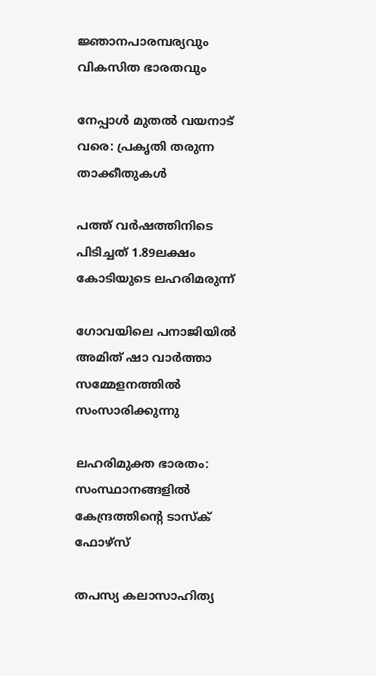ജ്ഞാനപാരമ്പര്യവും വികസിത ഭാരതവും

നേപ്പാള്‍ മുതല്‍ വയനാട് വരെ: പ്രകൃതി തരുന്ന താക്കീതുകള്‍

പത്ത് വര്‍ഷത്തിനിടെ പിടിച്ചത് 1.89ലക്ഷം കോടിയുടെ ലഹരിമരുന്ന്

ഗോവയിലെ പനാജിയില്‍ അമിത് ഷാ വാര്‍ത്താ സമ്മേളനത്തില്‍ സംസാരിക്കുന്നു

ലഹരിമുക്ത ഭാരതം: സംസ്ഥാനങ്ങളില്‍ കേന്ദ്രത്തിന്റെ ടാസ്‌ക് ഫോഴ്‌സ്

തപസ്യ കലാസാഹിത്യ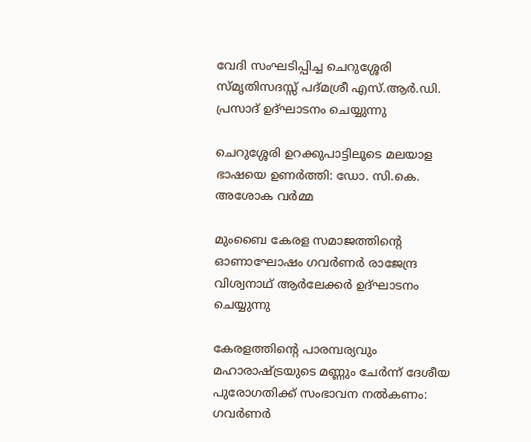വേദി സംഘടിപ്പിച്ച ചെറുശ്ശേരി സ്മൃതിസദസ്സ് പദ്മശ്രീ എസ്.ആര്‍.ഡി. പ്രസാദ് ഉദ്ഘാടനം ചെയ്യുന്നു

ചെറുശ്ശേരി ഉറക്കുപാട്ടിലൂടെ മലയാള ഭാഷയെ ഉണര്‍ത്തി: ഡോ. സി.കെ. അശോക വര്‍മ്മ

മുംബൈ കേരള സമാജത്തിന്റെ ഓണാഘോഷം ഗവര്‍ണര്‍ രാജേന്ദ്ര വിശ്വനാഥ് ആര്‍ലേക്കര്‍ ഉദ്ഘാടനം ചെയ്യുന്നു

കേരളത്തിന്റെ പാരമ്പര്യവും മഹാരാഷ്‌ട്രയുടെ മണ്ണും ചേര്‍ന്ന് ദേശീയ പുരോഗതിക്ക് സംഭാവന നല്‍കണം: ഗവര്‍ണര്‍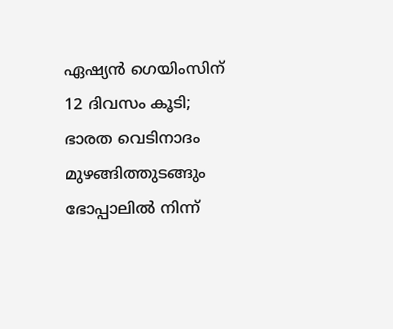ഏഷ്യന്‍ ഗെയിംസിന് 12 ദിവസം കൂടി; ഭാരത വെടിനാദം മുഴങ്ങിത്തുടങ്ങും ഭോപ്പാലില്‍ നിന്ന്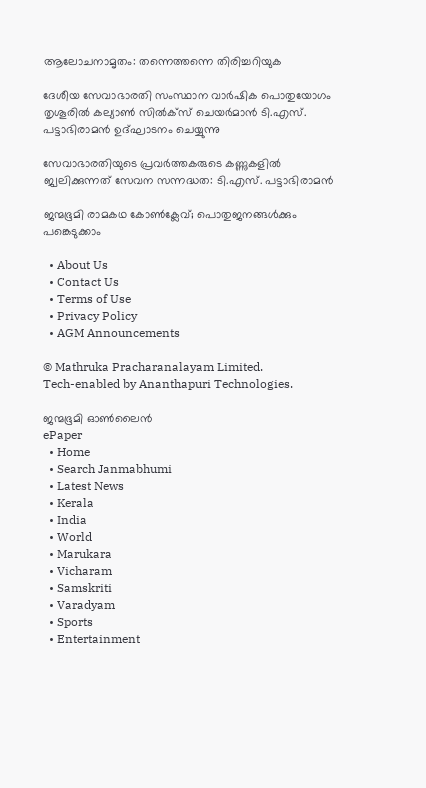ആലോചനാമൃതം: തന്നെത്തന്നെ തിരിച്ചറിയുക

ദേശീയ സേവാഭാരതി സംസ്ഥാന വാര്‍ഷിക പൊതുയോഗം തൃശൂരില്‍ കല്യാണ്‍ സില്‍ക്‌സ് ചെയര്‍മാന്‍ ടി.എസ്.
പട്ടാഭിരാമന്‍ ഉദ്ഘാടനം ചെയ്യുന്നു

സേവാഭാരതിയുടെ പ്രവര്‍ത്തകരുടെ കണ്ണുകളില്‍ ജ്വലിക്കുന്നത് സേവന സന്നദ്ധത: ടി.എസ്. പട്ടാഭിരാമന്‍

ജന്മഭൂമി രാമകഥ കോണ്‍ക്ലേവ്; പൊതുജനങ്ങള്‍ക്കും പങ്കെടുക്കാം

  • About Us
  • Contact Us
  • Terms of Use
  • Privacy Policy
  • AGM Announcements

© Mathruka Pracharanalayam Limited.
Tech-enabled by Ananthapuri Technologies.

ജന്മഭൂമി ഓണ്‍ലൈന്‍
ePaper
  • Home
  • Search Janmabhumi
  • Latest News
  • Kerala
  • India
  • World
  • Marukara
  • Vicharam
  • Samskriti
  • Varadyam
  • Sports
  • Entertainment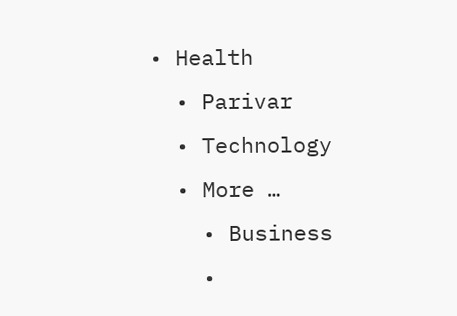• Health
  • Parivar
  • Technology
  • More …
    • Business
    •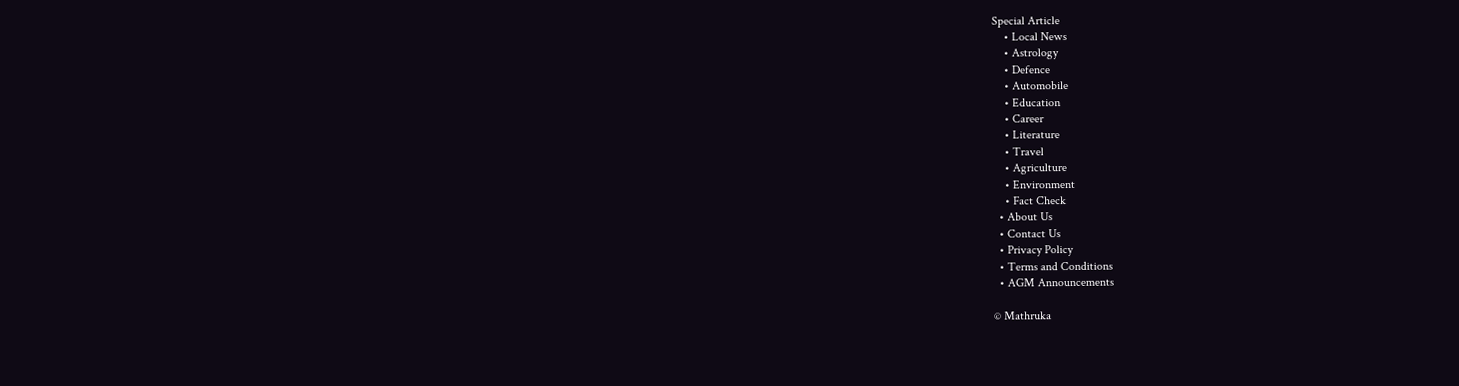Special Article
    • Local News
    • Astrology
    • Defence
    • Automobile
    • Education
    • Career
    • Literature
    • Travel
    • Agriculture
    • Environment
    • Fact Check
  • About Us
  • Contact Us
  • Privacy Policy
  • Terms and Conditions
  • AGM Announcements

© Mathruka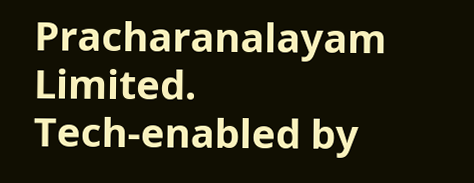Pracharanalayam Limited.
Tech-enabled by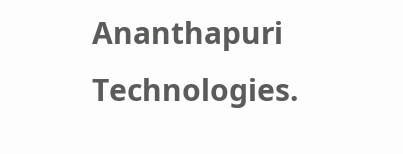Ananthapuri Technologies.